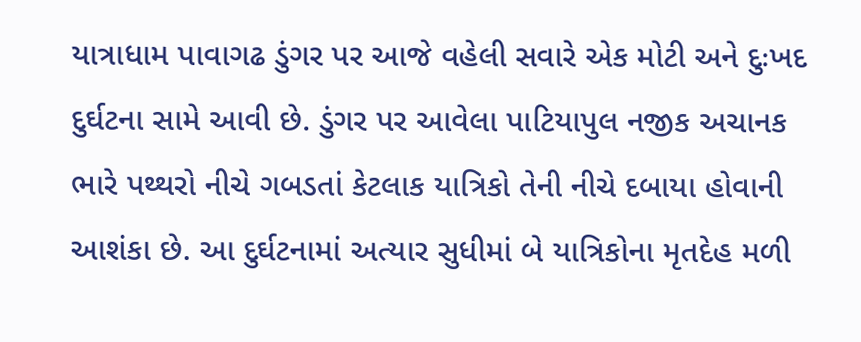યાત્રાધામ પાવાગઢ ડુંગર પર આજે વહેલી સવારે એક મોટી અને દુઃખદ દુર્ઘટના સામે આવી છે. ડુંગર પર આવેલા પાટિયાપુલ નજીક અચાનક ભારે પથ્થરો નીચે ગબડતાં કેટલાક યાત્રિકો તેની નીચે દબાયા હોવાની આશંકા છે. આ દુર્ઘટનામાં અત્યાર સુધીમાં બે યાત્રિકોના મૃતદેહ મળી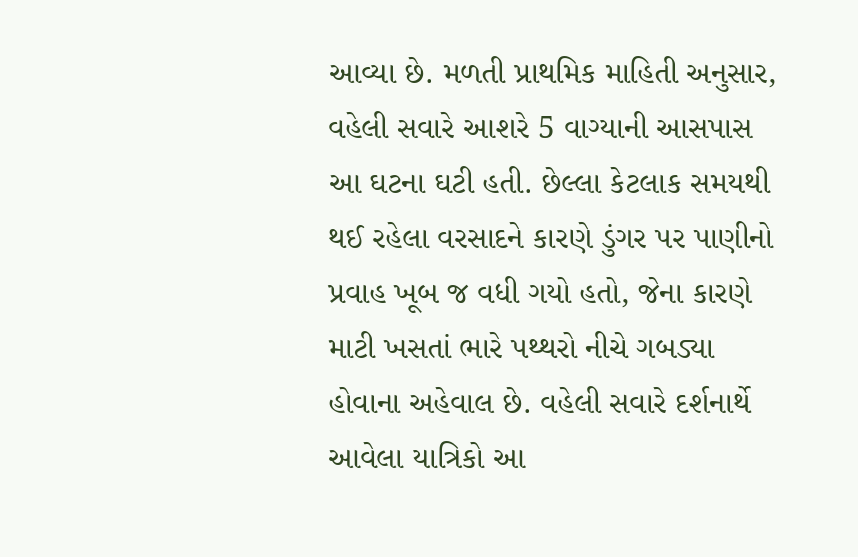આવ્યા છે. મળતી પ્રાથમિક માહિતી અનુસાર, વહેલી સવારે આશરે 5 વાગ્યાની આસપાસ આ ઘટના ઘટી હતી. છેલ્લા કેટલાક સમયથી થઈ રહેલા વરસાદને કારણે ડુંગર પર પાણીનો પ્રવાહ ખૂબ જ વધી ગયો હતો, જેના કારણે માટી ખસતાં ભારે પથ્થરો નીચે ગબડ્યા હોવાના અહેવાલ છે. વહેલી સવારે દર્શનાર્થે આવેલા યાત્રિકો આ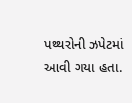પથ્થરોની ઝપેટમાં આવી ગયા હતા.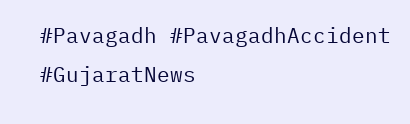#Pavagadh #PavagadhAccident #GujaratNews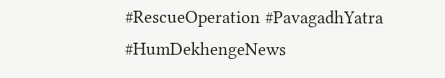#RescueOperation #PavagadhYatra #HumDekhengeNews